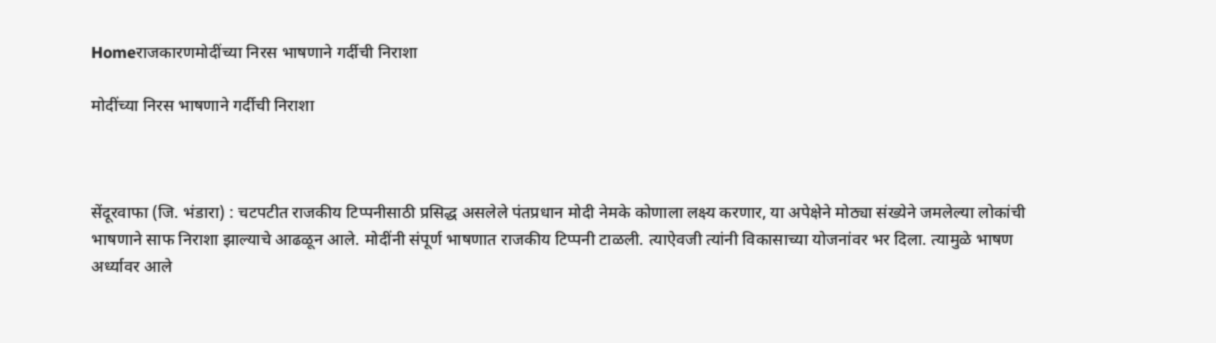Homeराजकारणमोदींच्या निरस भाषणाने गर्दीची निराशा

मोदींच्या निरस भाषणाने गर्दीची निराशा



सेंदूरवाफा (जि. भंडारा) : चटपटीत राजकीय टिप्पनीसाठी प्रसिद्ध असलेले पंतप्रधान मोदी नेमके कोणाला लक्ष्य करणार, या अपेक्षेने मोठ्या संख्येने जमलेल्या लोकांची भाषणाने साफ निराशा झाल्याचे आढळून आले. मोदींनी संपूर्ण भाषणात राजकीय टिप्पनी टाळली. त्याऐवजी त्यांनी विकासाच्या योजनांवर भर दिला. त्यामुळे भाषण अर्ध्यावर आले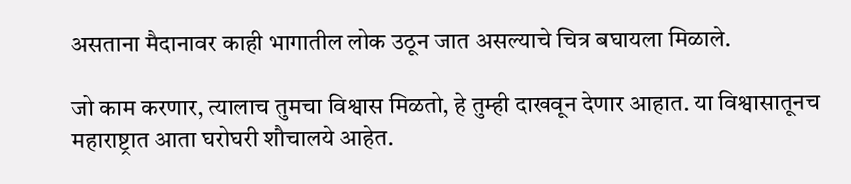असताना मैदानावर काही भागातील लोक उठून जात असल्याचे चित्र बघायला मिळाले.

जो काम करणार, त्यालाच तुमचा विश्वास मिळतो, हे तुम्ही दाखवून देणार आहात. या विश्वासातूनच महाराष्ट्रात आता घरोघरी शौचालये आहेत.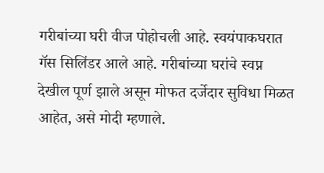गरीबांच्या घरी वीज पोहोचली आहे. स्वयंपाकघरात गॅस सिलिंडर आले आहे. गरीबांच्या घरांचे स्वप्न देखील पूर्ण झाले असून मोफत दर्जेदार सुविधा मिळत आहेत, असे मोदी म्हणाले.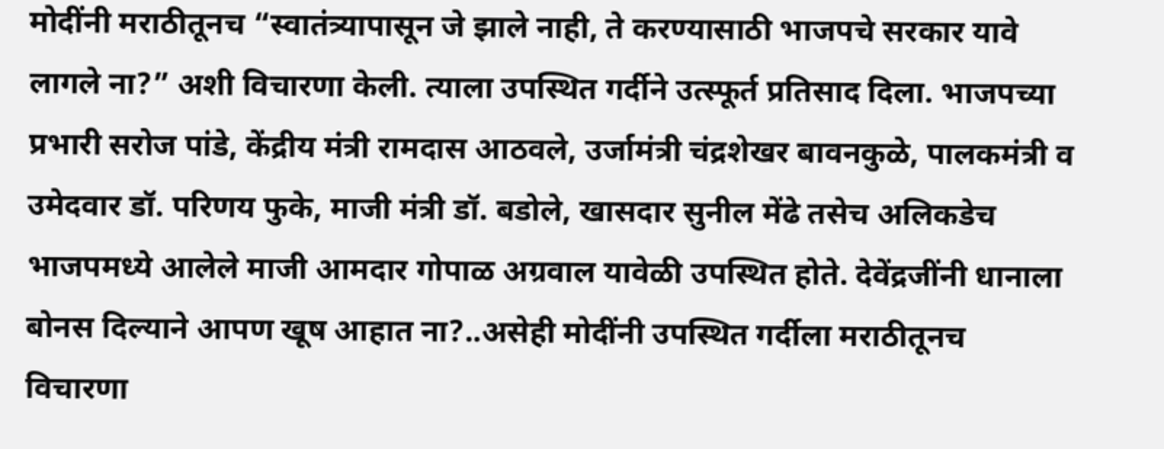मोदींनी मराठीतूनच “स्वातंत्र्यापासून जे झाले नाही, ते करण्यासाठी भाजपचे सरकार यावे लागले ना?” अशी विचारणा केली. त्याला उपस्थित गर्दीने उत्स्फूर्त प्रतिसाद दिला. भाजपच्या प्रभारी सरोज पांडे, केंद्रीय मंत्री रामदास आठवले, उर्जामंत्री चंद्रशेखर बावनकुळे, पालकमंत्री व उमेदवार डॉ. परिणय फुके, माजी मंत्री डॉ. बडोले, खासदार सुनील मेंढे तसेच अलिकडेच भाजपमध्ये आलेले माजी आमदार गोपाळ अग्रवाल यावेळी उपस्थित होते. देवेंद्रजींनी धानाला बोनस दिल्याने आपण खूष आहात ना?..असेही मोदींनी उपस्थित गर्दीला मराठीतूनच विचारणा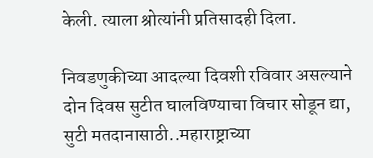केली. त्याला श्रोत्यांनी प्रतिसादही दिला.

निवडणुकीच्या आदल्या दिवशी रविवार असल्याने दोन दिवस सुटीत घालविण्याचा विचार सोडून द्या, सुटी मतदानासाठी..महाराष्ट्राच्या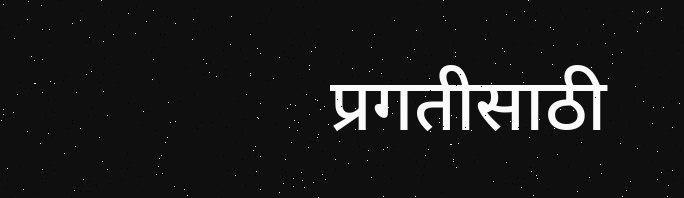प्रगतीसाठी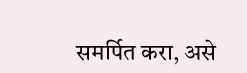समर्पित करा, असे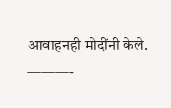आवाहनही मोदींनी केले.
———-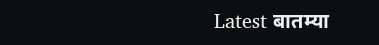Latest बातम्या